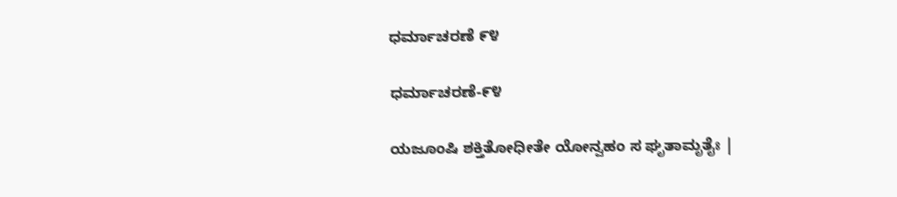ಧರ್ಮಾಚರಣೆ ೯೪

ಧರ್ಮಾಚರಣೆ-೯೪

ಯಜೂಂಷಿ ಶಕ್ತಿತೋಧೀತೇ ಯೋನ್ವಹಂ ಸ ಘೃತಾಮೃತೈಃ |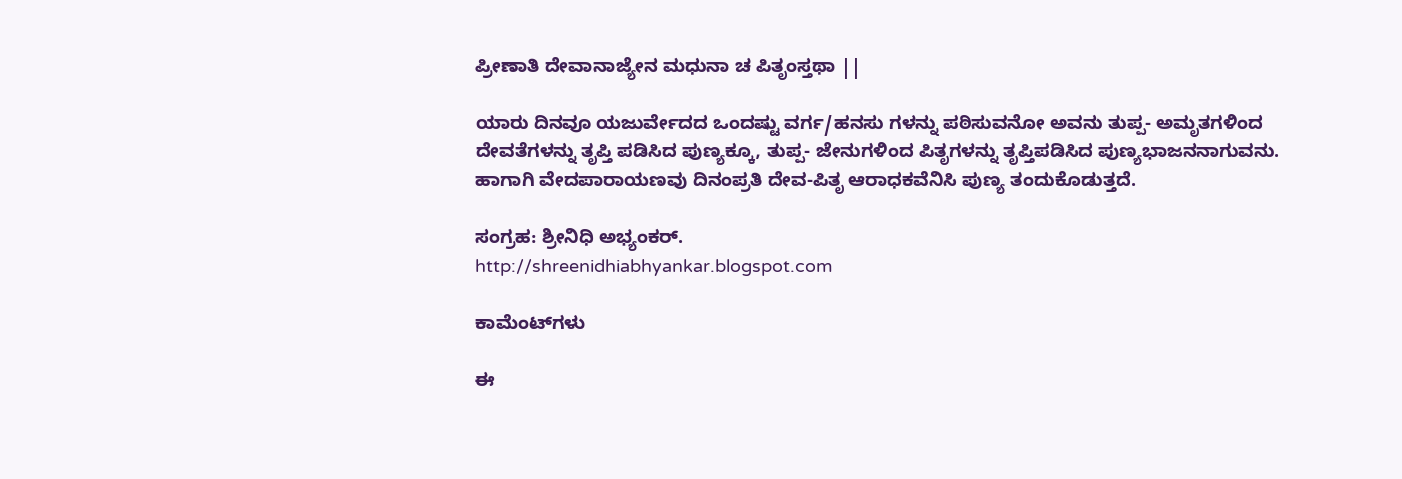ಪ್ರೀಣಾತಿ ದೇವಾನಾಜ್ಯೇನ ಮಧುನಾ ಚ ಪಿತೃಂಸ್ತಥಾ ||

ಯಾರು ದಿನವೂ ಯಜುರ್ವೇದದ ಒಂದಷ್ಟು ವರ್ಗ/ಹನಸು ಗಳನ್ನು ಪಠಿಸುವನೋ ಅವನು ತುಪ್ಪ- ಅಮೃತಗಳಿಂದ ದೇವತೆಗಳನ್ನು ತೃಪ್ತಿ ಪಡಿಸಿದ ಪುಣ್ಯಕ್ಕೂ, ತುಪ್ಪ- ಜೇನುಗಳಿಂದ ಪಿತೃಗಳನ್ನು ತೃಪ್ತಿಪಡಿಸಿದ ಪುಣ್ಯಭಾಜನನಾಗುವನು. ಹಾಗಾಗಿ ವೇದಪಾರಾಯಣವು ದಿನಂಪ್ರತಿ ದೇವ-ಪಿತೃ ಆರಾಧಕವೆನಿಸಿ ಪುಣ್ಯ ತಂದುಕೊಡುತ್ತದೆ.

ಸಂಗ್ರಹ: ಶ್ರೀನಿಧಿ ಅಭ್ಯಂಕರ್.
http://shreenidhiabhyankar.blogspot.com

ಕಾಮೆಂಟ್‌ಗಳು

ಈ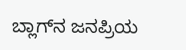ಬ್ಲಾಗ್‌ನ ಜನಪ್ರಿಯ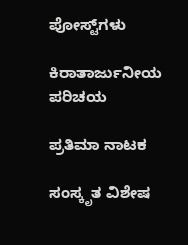ಪೋಸ್ಟ್‌ಗಳು

ಕಿರಾತಾರ್ಜುನೀಯ ಪರಿಚಯ

ಪ್ರತಿಮಾ ನಾಟಕ

ಸಂಸ್ಕೃತ ವಿಶೇಷ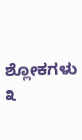ಶ್ಲೋಕಗಳು ೩